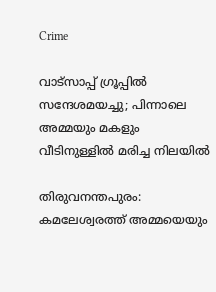Crime

വാട്സാപ്പ് ഗ്രൂപ്പിൽ സന്ദേശമയച്ചു; പിന്നാലെ അമ്മയും മകളും വീടിനുള്ളിൽ മരിച്ച നിലയിൽ

തിരുവനന്തപുരം: കമലേശ്വരത്ത് അമ്മയെയും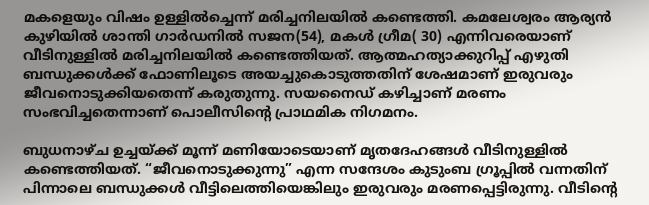മകളെയും വിഷം ഉള്ളിൽച്ചെന്ന് മരിച്ചനിലയിൽ കണ്ടെത്തി. കമലേശ്വരം ആര്യൻ കുഴിയിൽ ശാന്തി ഗാർഡനിൽ സജന(54), മകൾ ഗ്രീമ( 30) എന്നിവരെയാണ് വീടിനുള്ളിൽ മരിച്ചനിലയിൽ കണ്ടെത്തിയത്. ആത്മഹത്യാക്കുറിപ്പ് എഴുതി ബന്ധുക്കൾക്ക് ഫോണിലൂടെ അയച്ചുകൊടുത്തതിന് ശേഷമാണ് ഇരുവരും ജീവനൊടുക്കിയതെന്ന് കരുതുന്നു. സയനൈഡ് കഴിച്ചാണ് മരണം സംഭവിച്ചതെന്നാണ് പൊലീസിന്റെ പ്രാഥമിക നിഗമനം.

ബുധനാഴ്ച ഉച്ചയ്ക്ക് മൂന്ന് മണിയോടെയാണ് മൃതദേഹങ്ങൾ വീടിനുള്ളിൽ കണ്ടെത്തിയത്. “ജീവനൊടുക്കുന്നു” എന്ന സന്ദേശം കുടുംബ ഗ്രൂപ്പിൽ വന്നതിന് പിന്നാലെ ബന്ധുക്കൾ വീട്ടിലെത്തിയെങ്കിലും ഇരുവരും മരണപ്പെട്ടിരുന്നു. വീടിന്റെ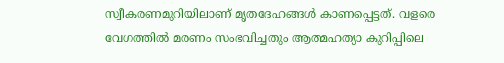സ്വീകരണമുറിയിലാണ് മൃതദേഹങ്ങൾ കാണപ്പെട്ടത്. വളരെ വേഗത്തിൽ മരണം സംഭവിച്ചതും ആത്മഹത്യാ കുറിപ്പിലെ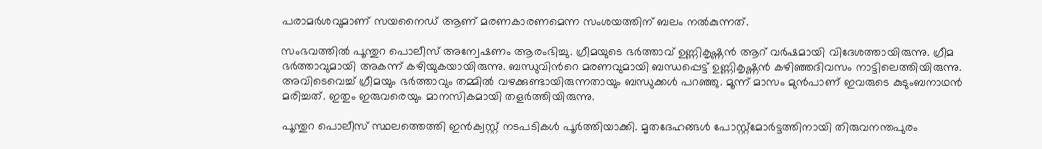പരാമർശവുമാണ് സയനൈഡ് ആണ് മരണകാരണമെന്ന സംശയത്തിന് ബലം നൽകുന്നത്.

സംഭവത്തിൽ പൂന്തുറ പൊലീസ് അന്വേഷണം ആരംഭിച്ചു. ഗ്രീമയുടെ ഭർത്താവ് ഉണ്ണികൃഷ്ണൻ ആറ് വർഷമായി വിദേശത്തായിരുന്നു. ഗ്രീമ ഭർത്താവുമായി അകന്ന് കഴിയുകയായിരുന്നു. ബന്ധുവിന്‍റെ മരണവുമായി ബന്ധപ്പെട്ട് ഉണ്ണികൃഷ്ണൻ കഴിഞ്ഞദിവസം നാട്ടിലെത്തിയിരുന്നു. അവിടെവെച്ച് ഗ്രീമയും ഭർത്താവും തമ്മിൽ വഴക്കുണ്ടായിരുന്നതായും ബന്ധുക്കൾ പറഞ്ഞു. മൂന്ന് മാസം മുൻപാണ് ഇവരുടെ കുടുംബനാഥൻ മരിച്ചത്. ഇതും ഇരുവരെയും മാനസികമായി തളർത്തിയിരുന്നു.

പൂന്തുറ പൊലീസ് സ്ഥലത്തെത്തി ഇൻക്വസ്റ്റ് നടപടികൾ പൂർത്തിയാക്കി. മൃതദേഹങ്ങൾ പോസ്റ്റ്‌മോർട്ടത്തിനായി തിരുവനന്തപുരം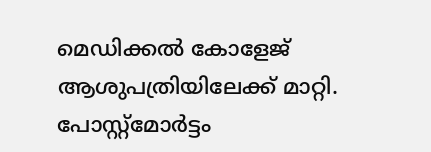മെഡിക്കൽ കോളേജ് ആശുപത്രിയിലേക്ക് മാറ്റി. പോസ്റ്റ്‌മോർട്ടം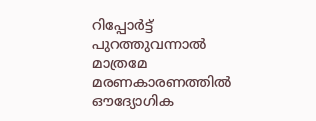റിപ്പോർട്ട് പുറത്തുവന്നാൽ മാത്രമേ മരണകാരണത്തിൽ ഔദ്യോഗിക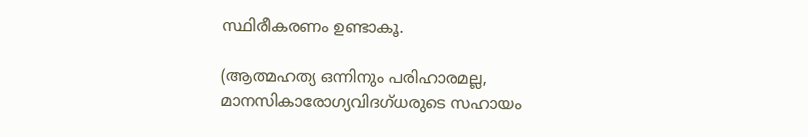സ്ഥിരീകരണം ഉണ്ടാകൂ.

(ആത്മഹത്യ ഒന്നിനും പരിഹാരമല്ല, മാനസികാരോഗ്യവിദഗ്ധരുടെ സഹായം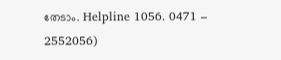തേടാം. Helpline 1056. 0471 – 2552056)